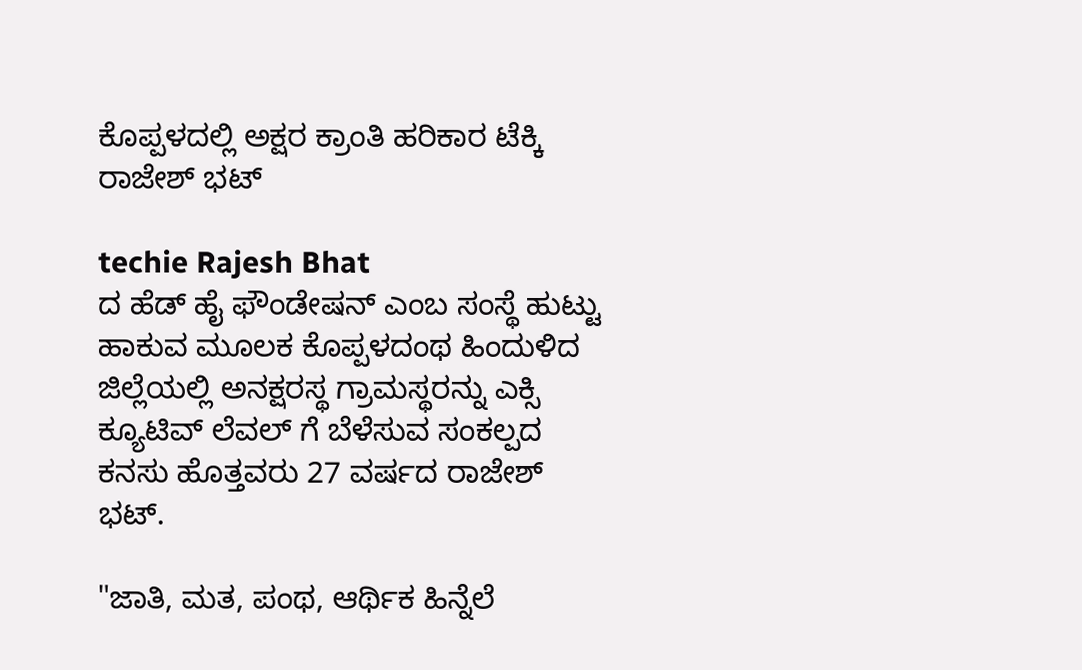ಕೊಪ್ಪಳದಲ್ಲಿ ಅಕ್ಷರ ಕ್ರಾಂತಿ ಹರಿಕಾರ ಟೆಕ್ಕಿ ರಾಜೇಶ್ ಭಟ್

techie Rajesh Bhat
ದ ಹೆಡ್ ಹೈ ಫೌಂಡೇಷನ್ ಎಂಬ ಸಂಸ್ಥೆ ಹುಟ್ಟು ಹಾಕುವ ಮೂಲಕ ಕೊಪ್ಪಳದಂಥ ಹಿಂದುಳಿದ ಜಿಲ್ಲೆಯಲ್ಲಿ ಅನಕ್ಷರಸ್ಥ ಗ್ರಾಮಸ್ಥರನ್ನು ಎಕ್ಸಿ ಕ್ಯೂಟಿವ್ ಲೆವಲ್ ಗೆ ಬೆಳೆಸುವ ಸಂಕಲ್ಪದ ಕನಸು ಹೊತ್ತವರು 27 ವರ್ಷದ ರಾಜೇಶ್ ಭಟ್.

"ಜಾತಿ, ಮತ, ಪಂಥ, ಆರ್ಥಿಕ ಹಿನ್ನೆಲೆ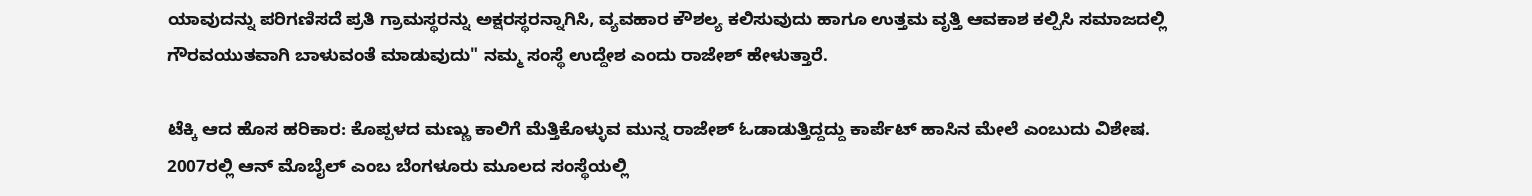ಯಾವುದನ್ನು ಪರಿಗಣಿಸದೆ ಪ್ರತಿ ಗ್ರಾಮಸ್ಥರನ್ನು ಅಕ್ಷರಸ್ಥರನ್ನಾಗಿಸಿ, ವ್ಯವಹಾರ ಕೌಶಲ್ಯ ಕಲಿಸುವುದು ಹಾಗೂ ಉತ್ತಮ ವೃತ್ತಿ ಆವಕಾಶ ಕಲ್ಪಿಸಿ ಸಮಾಜದಲ್ಲಿ ಗೌರವಯುತವಾಗಿ ಬಾಳುವಂತೆ ಮಾಡುವುದು" ನಮ್ಮ ಸಂಸ್ಥೆ ಉದ್ದೇಶ ಎಂದು ರಾಜೇಶ್ ಹೇಳುತ್ತಾರೆ.

ಟೆಕ್ಕಿ ಆದ ಹೊಸ ಹರಿಕಾರ: ಕೊಪ್ಪಳದ ಮಣ್ಣು ಕಾಲಿಗೆ ಮೆತ್ತಿಕೊಳ್ಳುವ ಮುನ್ನ ರಾಜೇಶ್ ಓಡಾಡುತ್ತಿದ್ದದ್ದು ಕಾರ್ಪೆಟ್ ಹಾಸಿನ ಮೇಲೆ ಎಂಬುದು ವಿಶೇಷ. 2007ರಲ್ಲಿ ಆನ್ ಮೊಬೈಲ್ ಎಂಬ ಬೆಂಗಳೂರು ಮೂಲದ ಸಂಸ್ಥೆಯಲ್ಲಿ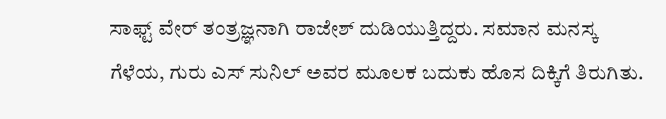ಸಾಫ್ಟ್ ವೇರ್ ತಂತ್ರಜ್ಞನಾಗಿ ರಾಜೇಶ್ ದುಡಿಯುತ್ತಿದ್ದರು. ಸಮಾನ ಮನಸ್ಕ ಗೆಳೆಯ, ಗುರು ಎಸ್ ಸುನಿಲ್ ಅವರ ಮೂಲಕ ಬದುಕು ಹೊಸ ದಿಕ್ಕಿಗೆ ತಿರುಗಿತು.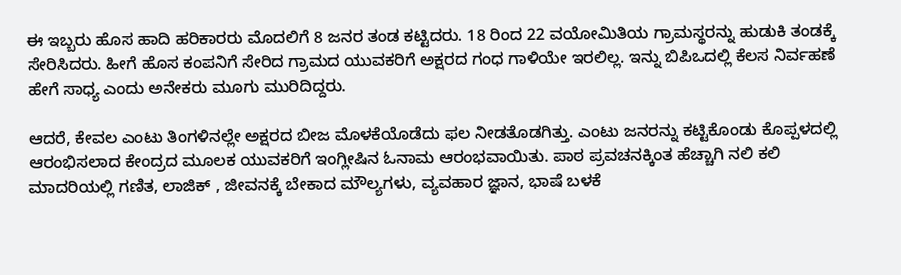ಈ ಇಬ್ಬರು ಹೊಸ ಹಾದಿ ಹರಿಕಾರರು ಮೊದಲಿಗೆ 8 ಜನರ ತಂಡ ಕಟ್ಟಿದರು. 18 ರಿಂದ 22 ವಯೋಮಿತಿಯ ಗ್ರಾಮಸ್ಥರನ್ನು ಹುಡುಕಿ ತಂಡಕ್ಕೆ ಸೇರಿಸಿದರು. ಹೀಗೆ ಹೊಸ ಕಂಪನಿಗೆ ಸೇರಿದ ಗ್ರಾಮದ ಯುವಕರಿಗೆ ಅಕ್ಷರದ ಗಂಧ ಗಾಳಿಯೇ ಇರಲಿಲ್ಲ. ಇನ್ನು ಬಿಪಿಒದಲ್ಲಿ ಕೆಲಸ ನಿರ್ವಹಣೆ ಹೇಗೆ ಸಾಧ್ಯ ಎಂದು ಅನೇಕರು ಮೂಗು ಮುರಿದಿದ್ದರು.

ಆದರೆ, ಕೇವಲ ಎಂಟು ತಿಂಗಳಿನಲ್ಲೇ ಅಕ್ಷರದ ಬೀಜ ಮೊಳಕೆಯೊಡೆದು ಫಲ ನೀಡತೊಡಗಿತ್ತು. ಎಂಟು ಜನರನ್ನು ಕಟ್ಟಿಕೊಂಡು ಕೊಪ್ಪಳದಲ್ಲಿ ಆರಂಭಿಸಲಾದ ಕೇಂದ್ರದ ಮೂಲಕ ಯುವಕರಿಗೆ ಇಂಗ್ಲೀಷಿನ ಓನಾಮ ಆರಂಭವಾಯಿತು. ಪಾಠ ಪ್ರವಚನಕ್ಕಿಂತ ಹೆಚ್ಚಾಗಿ ನಲಿ ಕಲಿ ಮಾದರಿಯಲ್ಲಿ ಗಣಿತ, ಲಾಜಿಕ್ , ಜೀವನಕ್ಕೆ ಬೇಕಾದ ಮೌಲ್ಯಗಳು, ವ್ಯವಹಾರ ಜ್ಞಾನ, ಭಾಷೆ ಬಳಕೆ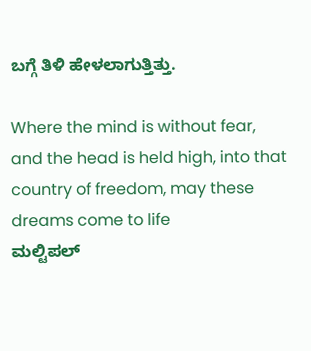ಬಗ್ಗೆ ತಿಳಿ ಹೇಳಲಾಗುತ್ತಿತ್ತು.

Where the mind is without fear, and the head is held high, into that country of freedom, may these dreams come to life
ಮಲ್ಟಿಪಲ್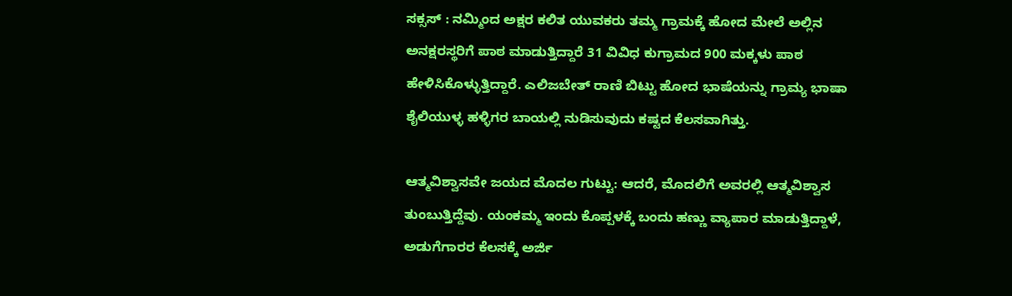ಸಕ್ಸಸ್ : ನಮ್ಮಿಂದ ಅಕ್ಷರ ಕಲಿತ ಯುವಕರು ತಮ್ಮ ಗ್ರಾಮಕ್ಕೆ ಹೋದ ಮೇಲೆ ಅಲ್ಲಿನ ಅನಕ್ಷರಸ್ಥರಿಗೆ ಪಾಠ ಮಾಡುತ್ತಿದ್ದಾರೆ 31 ವಿವಿಧ ಕುಗ್ರಾಮದ 900 ಮಕ್ಕಳು ಪಾಠ ಹೇಳಿಸಿಕೊಳ್ಳುತ್ತಿದ್ದಾರೆ. ಎಲಿಜಬೇತ್ ರಾಣಿ ಬಿಟ್ಟು ಹೋದ ಭಾಷೆಯನ್ನು ಗ್ರಾಮ್ಯ ಭಾಷಾ ಶೈಲಿಯುಳ್ಳ ಹಳ್ಳಿಗರ ಬಾಯಲ್ಲಿ ನುಡಿಸುವುದು ಕಷ್ಟದ ಕೆಲಸವಾಗಿತ್ತು.

ಆತ್ಮವಿಶ್ವಾಸವೇ ಜಯದ ಮೊದಲ ಗುಟ್ಟು: ಆದರೆ, ಮೊದಲಿಗೆ ಅವರಲ್ಲಿ ಆತ್ಮವಿಶ್ವಾಸ ತುಂಬುತ್ತಿದ್ದೆವು. ಯಂಕಮ್ಮ ಇಂದು ಕೊಪ್ಪಳಕ್ಕೆ ಬಂದು ಹಣ್ಣು ವ್ಯಾಪಾರ ಮಾಡುತ್ತಿದ್ದಾಳೆ, ಅಡುಗೆಗಾರರ ಕೆಲಸಕ್ಕೆ ಅರ್ಜಿ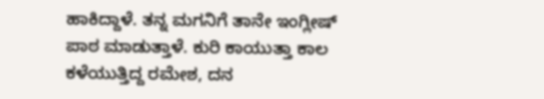ಹಾಕಿದ್ದಾಳೆ. ತನ್ನ ಮಗನಿಗೆ ತಾನೇ ಇಂಗ್ಲೀಷ್ ಪಾಠ ಮಾಡುತ್ತಾಳೆ. ಕುರಿ ಕಾಯುತ್ತಾ ಕಾಲ ಕಳೆಯುತ್ತಿದ್ದ ರಮೇಶ, ದನ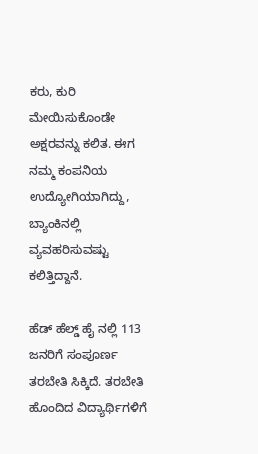ಕರು, ಕುರಿ ಮೇಯಿಸುಕೊಂಡೇ ಅಕ್ಷರವನ್ನು ಕಲಿತ. ಈಗ ನಮ್ಮ ಕಂಪನಿಯ ಉದ್ಯೋಗಿಯಾಗಿದ್ದು, ಬ್ಯಾಂಕಿನಲ್ಲಿ ವ್ಯವಹರಿಸುವಷ್ಟು ಕಲಿತ್ತಿದ್ದಾನೆ.

ಹೆಡ್ ಹೆಲ್ಡ್ ಹೈ ನಲ್ಲಿ 113 ಜನರಿಗೆ ಸಂಪೂರ್ಣ ತರಬೇತಿ ಸಿಕ್ಕಿದೆ. ತರಬೇತಿ ಹೊಂದಿದ ವಿದ್ಯಾರ್ಥಿಗಳಿಗೆ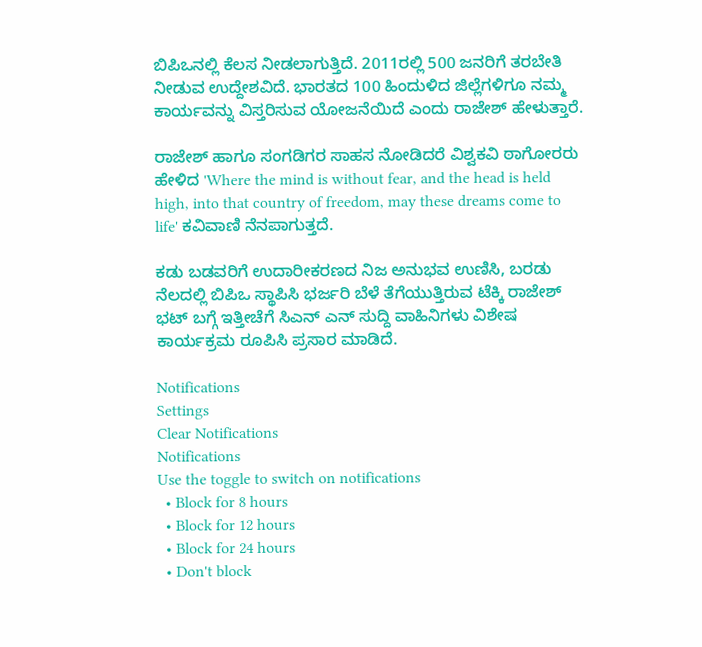ಬಿಪಿಒನಲ್ಲಿ ಕೆಲಸ ನೀಡಲಾಗುತ್ತಿದೆ. 2011ರಲ್ಲಿ 500 ಜನರಿಗೆ ತರಬೇತಿ ನೀಡುವ ಉದ್ದೇಶವಿದೆ. ಭಾರತದ 100 ಹಿಂದುಳಿದ ಜಿಲ್ಲೆಗಳಿಗೂ ನಮ್ಮ ಕಾರ್ಯವನ್ನು ವಿಸ್ತರಿಸುವ ಯೋಜನೆಯಿದೆ ಎಂದು ರಾಜೇಶ್ ಹೇಳುತ್ತಾರೆ.

ರಾಜೇಶ್ ಹಾಗೂ ಸಂಗಡಿಗರ ಸಾಹಸ ನೋಡಿದರೆ ವಿಶ್ವಕವಿ ಠಾಗೋರರು ಹೇಳಿದ 'Where the mind is without fear, and the head is held high, into that country of freedom, may these dreams come to life' ಕವಿವಾಣಿ ನೆನಪಾಗುತ್ತದೆ.

ಕಡು ಬಡವರಿಗೆ ಉದಾರೀಕರಣದ ನಿಜ ಅನುಭವ ಉಣಿಸಿ, ಬರಡು ನೆಲದಲ್ಲಿ ಬಿಪಿಒ ಸ್ಥಾಪಿಸಿ ಭರ್ಜರಿ ಬೆಳೆ ತೆಗೆಯುತ್ತಿರುವ ಟೆಕ್ಕಿ ರಾಜೇಶ್ ಭಟ್ ಬಗ್ಗೆ ಇತ್ತೀಚೆಗೆ ಸಿಎನ್ ಎನ್ ಸುದ್ದಿ ವಾಹಿನಿಗಳು ವಿಶೇಷ ಕಾರ್ಯಕ್ರಮ ರೂಪಿಸಿ ಪ್ರಸಾರ ಮಾಡಿದೆ.

Notifications
Settings
Clear Notifications
Notifications
Use the toggle to switch on notifications
  • Block for 8 hours
  • Block for 12 hours
  • Block for 24 hours
  • Don't block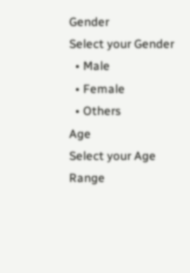Gender
Select your Gender
  • Male
  • Female
  • Others
Age
Select your Age Range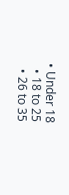• Under 18
  • 18 to 25
  • 26 to 35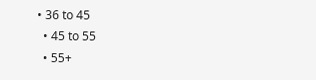• 36 to 45
  • 45 to 55
  • 55+